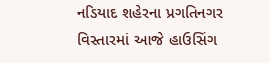નડિયાદ શહેરના પ્રગતિનગર વિસ્તારમાં આજે હાઉસિંગ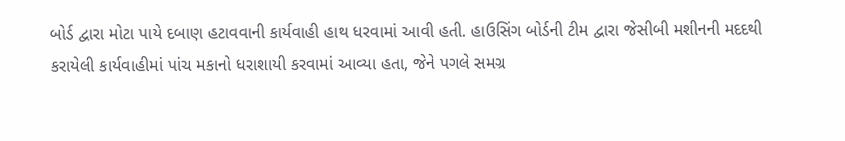બોર્ડ દ્વારા મોટા પાયે દબાણ હટાવવાની કાર્યવાહી હાથ ધરવામાં આવી હતી. હાઉસિંગ બોર્ડની ટીમ દ્વારા જેસીબી મશીનની મદદથી કરાયેલી કાર્યવાહીમાં પાંચ મકાનો ધરાશાયી કરવામાં આવ્યા હતા, જેને પગલે સમગ્ર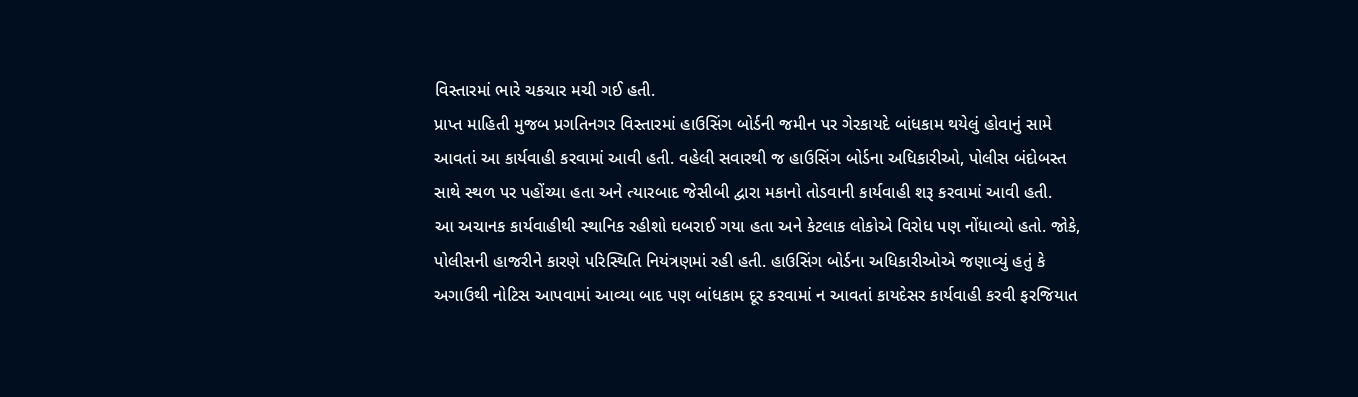વિસ્તારમાં ભારે ચકચાર મચી ગઈ હતી.
પ્રાપ્ત માહિતી મુજબ પ્રગતિનગર વિસ્તારમાં હાઉસિંગ બોર્ડની જમીન પર ગેરકાયદે બાંધકામ થયેલું હોવાનું સામે આવતાં આ કાર્યવાહી કરવામાં આવી હતી. વહેલી સવારથી જ હાઉસિંગ બોર્ડના અધિકારીઓ, પોલીસ બંદોબસ્ત સાથે સ્થળ પર પહોંચ્યા હતા અને ત્યારબાદ જેસીબી દ્વારા મકાનો તોડવાની કાર્યવાહી શરૂ કરવામાં આવી હતી.
આ અચાનક કાર્યવાહીથી સ્થાનિક રહીશો ઘબરાઈ ગયા હતા અને કેટલાક લોકોએ વિરોધ પણ નોંધાવ્યો હતો. જોકે, પોલીસની હાજરીને કારણે પરિસ્થિતિ નિયંત્રણમાં રહી હતી. હાઉસિંગ બોર્ડના અધિકારીઓએ જણાવ્યું હતું કે અગાઉથી નોટિસ આપવામાં આવ્યા બાદ પણ બાંધકામ દૂર કરવામાં ન આવતાં કાયદેસર કાર્યવાહી કરવી ફરજિયાત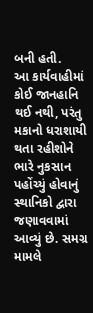બની હતી.
આ કાર્યવાહીમાં કોઈ જાનહાનિ થઈ નથી, પરંતુ મકાનો ધરાશાયી થતા રહીશોને ભારે નુકસાન પહોંચ્યું હોવાનું સ્થાનિકો દ્વારા જણાવવામાં આવ્યું છે. સમગ્ર મામલે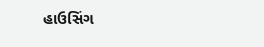હાઉસિંગ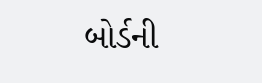બોર્ડની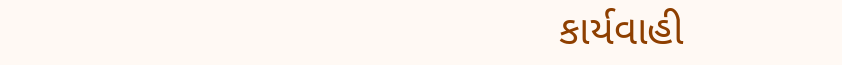કાર્યવાહી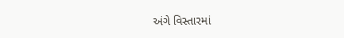અંગે વિસ્તારમાં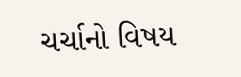ચર્ચાનો વિષય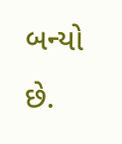બન્યો છે.